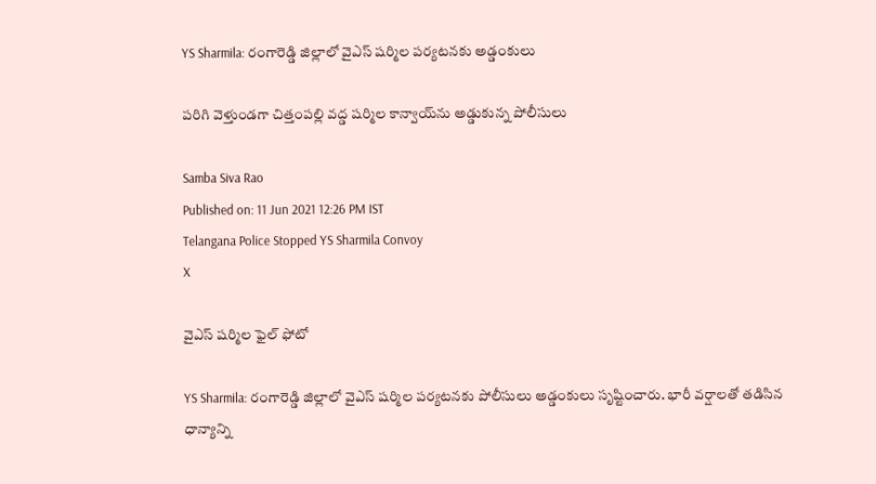YS Sharmila: రంగారెడ్డి జిల్లాలో వైఎస్‌ షర్మిల పర్యటనకు అడ్డంకులు

పరిగి వెళ్తుండగా చిత్తంపల్లి వద్డ షర్మిల కాన్వాయ్‌ను అడ్డుకున్న పోలీసులు

Samba Siva Rao
Published on: 11 Jun 2021 12:26 PM IST
Telangana Police Stopped YS Sharmila Convoy
X

వైఎస్ షర్మిల ఫైల్ ఫోటో

YS Sharmila: రంగారెడ్డి జిల్లాలో వైఎస్‌ షర్మిల పర్యటనకు పోలీసులు అడ్డంకులు సృష్టించారు. భారీ వర్షాలతో తడిసిన ధాన్యాన్ని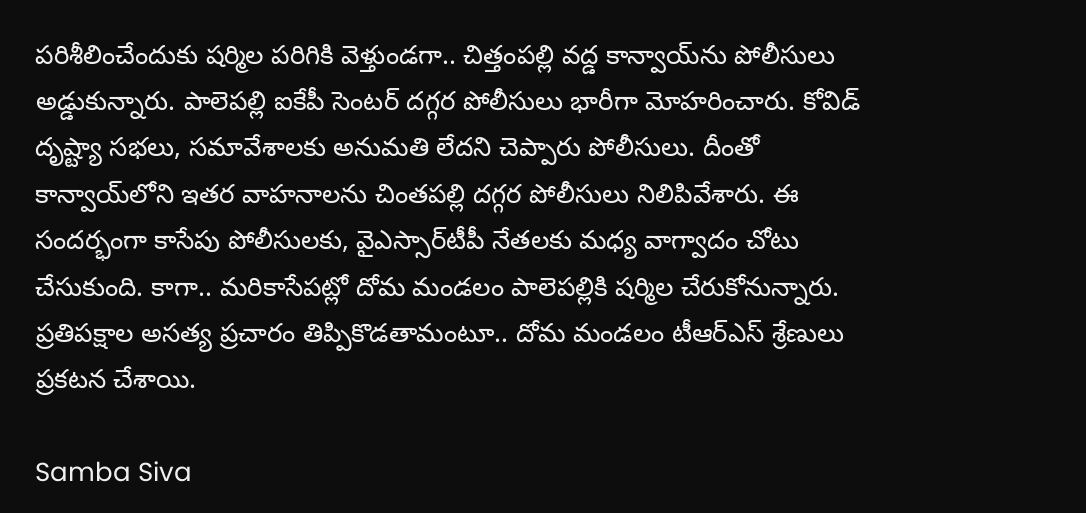పరిశీలించేందుకు షర్మిల పరిగికి వెళ్తుండగా.. చిత్తంపల్లి వద్డ కాన్వాయ్‌ను పోలీసులు అడ్డుకున్నారు. పాలెపల్లి ఐకేపీ సెంటర్ దగ్గర పోలీసులు భారీగా మోహరించారు. కోవిడ్‌ దృష్ట్యా సభలు, సమావేశాలకు అనుమతి లేదని చెప్పారు పోలీసులు. దీంతో కాన్వాయ్‌లోని ఇతర వాహనాలను చింతపల్లి దగ్గర పోలీసులు నిలిపివేశారు. ఈ సందర్భంగా కాసేపు పోలీసులకు, వైఎస్సార్‌టీపీ నేతలకు మధ్య వాగ్వాదం చోటు చేసుకుంది. కాగా.. మరికాసేపట్లో దోమ మండలం పాలెపల్లికి షర్మిల చేరుకోనున్నారు. ప్రతిపక్షాల అసత్య ప్రచారం తిప్పికొడతామంటూ.. దోమ మండలం టీఆర్ఎస్ శ్రేణులు ప్రకటన చేశాయి.

Samba Siva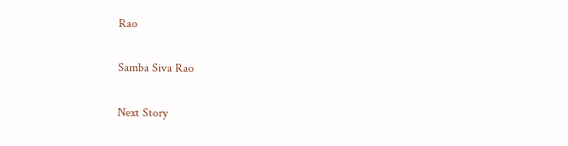Rao

Samba Siva Rao

Next Story